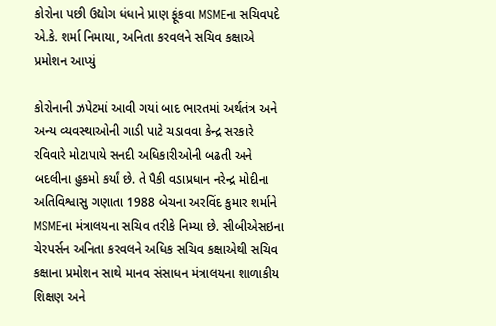કોરોના પછી ઉદ્યોગ ધંધાને પ્રાણ ફૂંકવા MSMEના સચિવપદે એ.કે. શર્મા નિમાયા, અનિતા કરવલને સચિવ કક્ષાએ પ્રમોશન આપ્યું

કોરોનાની ઝપેટમાં આવી ગયાં બાદ ભારતમાં અર્થતંત્ર અને અન્ય વ્યવસ્થાઓની ગાડી પાટે ચડાવવા કેન્દ્ર સરકારે રવિવારે મોટાપાયે સનદી અધિકારીઓની બઢતી અને બદલીના હુકમો કર્યાં છે. તે પૈકી વડાપ્રધાન નરેન્દ્ર મોદીના અતિવિશ્વાસુ ગણાતા 1988 બેચના અરવિંદ કુમાર શર્માને MSMEના મંત્રાલયના સચિવ તરીકે નિમ્યા છે. સીબીએસઇના ચેરપર્સન અનિતા કરવલને અધિક સચિવ કક્ષાએથી સચિવ કક્ષાના પ્રમોશન સાથે માનવ સંસાધન મંત્રાલયના શાળાકીય શિક્ષણ અને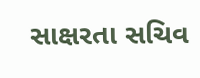સાક્ષરતા સચિવ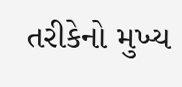તરીકેનો મુખ્ય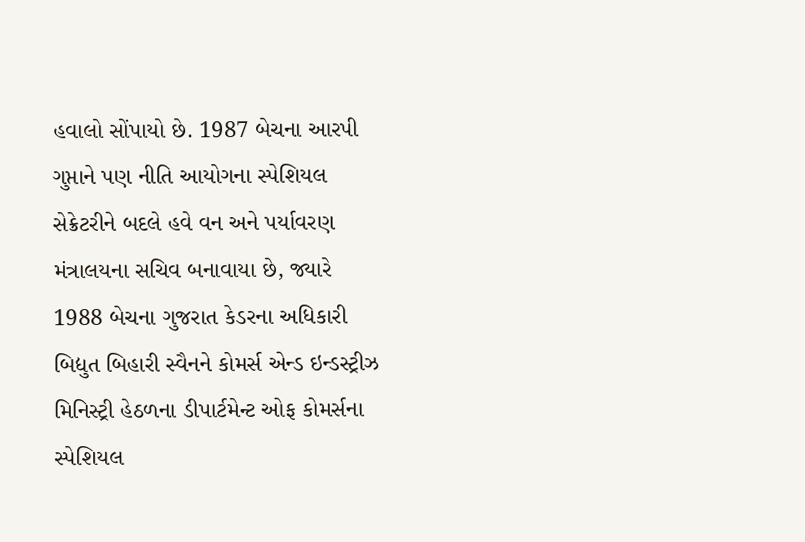હવાલો સોંપાયો છે. 1987 બેચના આરપી ગુપ્તાને પણ નીતિ આયોગના સ્પેશિયલ સેક્રેટરીને બદલે હવે વન અને પર્યાવરણ મંત્રાલયના સચિવ બનાવાયા છે, જ્યારે 1988 બેચના ગુજરાત કેડરના અધિકારી બિદ્યુત બિહારી સ્વૈનને કોમર્સ એન્ડ ઇન્ડસ્ટ્રીઝ મિનિસ્ટ્રી હેઠળના ડીપાર્ટમેન્ટ ઓફ કોમર્સના સ્પેશિયલ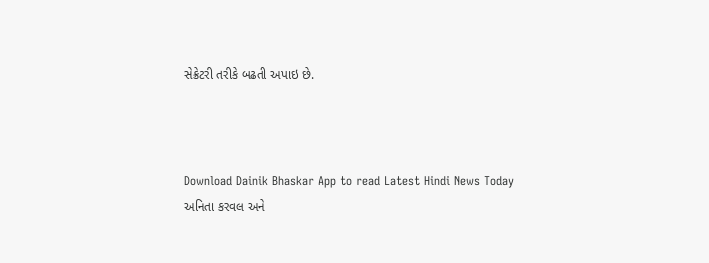સેક્રેટરી તરીકે બઢતી અપાઇ છે.



Download Dainik Bhaskar App to read Latest Hindi News Today
અનિતા કરવલ અને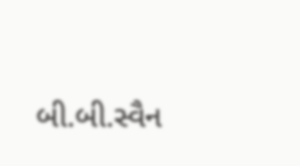બી.બી.સ્વૈન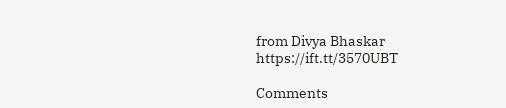from Divya Bhaskar https://ift.tt/3570UBT

Comments